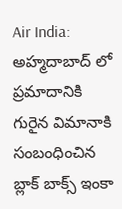Air India: అహ్మదాబాద్ లో ప్రమాదానికి గురైన విమానాకి సంబంధించిన బ్లాక్ బాక్స్ ఇంకా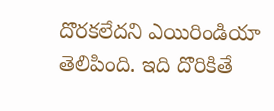దొరకలేదని ఎయిరిండియా తెలిపింది. ఇది దొరికితే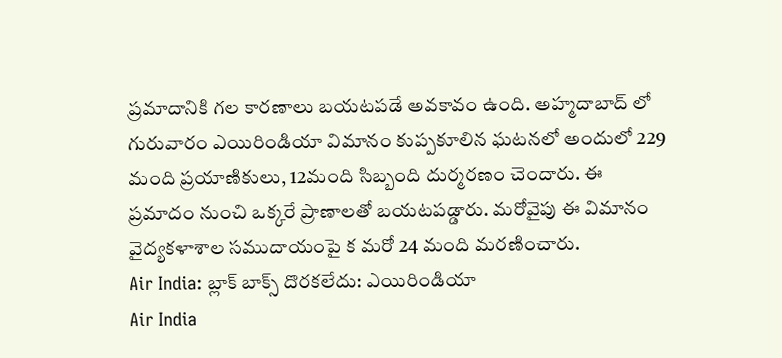ప్రమాదానికి గల కారణాలు బయటపడే అవకావం ఉంది. అహ్మదాబాద్ లో గురువారం ఎయిరిండియా విమానం కుప్పకూలిన ఘటనలో అందులో 229 మంది ప్రయాణికులు, 12మంది సిబ్బంది దుర్మరణం చెందారు. ఈ ప్రమాదం నుంచి ఒక్కరే ప్రాణాలతో బయటపడ్డారు. మరోవైపు ఈ విమానం వైద్యకళాశాల సముదాయంపై క మరో 24 మంది మరణించారు.
Air India: బ్లాక్ బాక్స్ దొరకలేదు: ఎయిరిండియా
Air India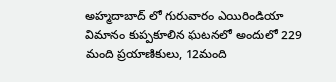అహ్మదాబాద్ లో గురువారం ఎయిరిండియా విమానం కుప్పకూలిన ఘటనలో అందులో 229 మంది ప్రయాణికులు, 12మంది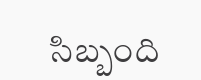సిబ్బంది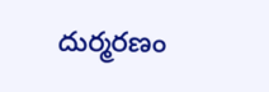దుర్మరణం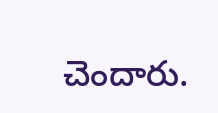చెందారు.